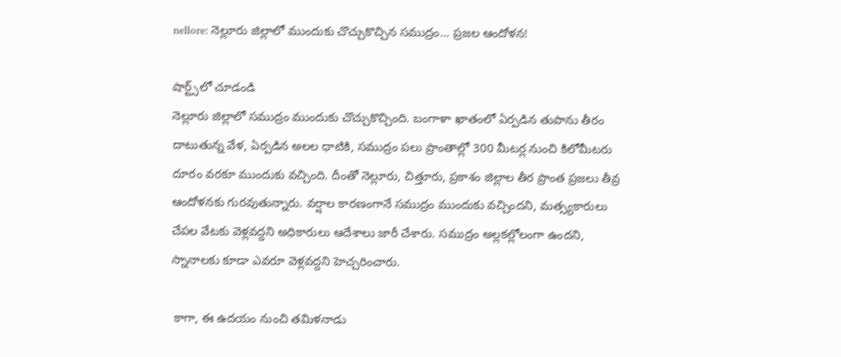nellore: నెల్లూరు జిల్లాలో ముందుకు చొచ్చుకొచ్చిన సముద్రం... ప్రజల ఆందోళన!

షార్ట్స్‌లో చూడండి
నెల్లూరు జిల్లాలో సముద్రం ముందుకు చొచ్చుకొచ్చింది. బంగాళా ఖాతంలో ఏర్పడిన తుపాను తీరం దాటుతున్న వేళ, ఏర్పడిన అలల ధాటికి, సముద్రం పలు ప్రాంతాల్లో 300 మీటర్ల నుంచి కిలోమీటరు దూరం వరకూ ముందుకు వచ్చింది. దీంతో నెల్లూరు, చిత్తూరు, ప్రకాశం జిల్లాల తీర ప్రాంత ప్రజలు తీవ్ర ఆందోళనకు గురవుతున్నారు. వర్షాల కారణంగానే సముద్రం ముందుకు వచ్చిందని, మత్స్యకారులు చేపల వేటకు వెళ్లవద్దని అధికారులు ఆదేశాలు జారీ చేశారు. సముద్రం అల్లకల్లోలంగా ఉందని, స్నానాలకు కూడా ఎవరూ వెళ్లవద్దని హెచ్చరించారు.

 కాగా, ఈ ఉదయం నుంచి తమిళనాడు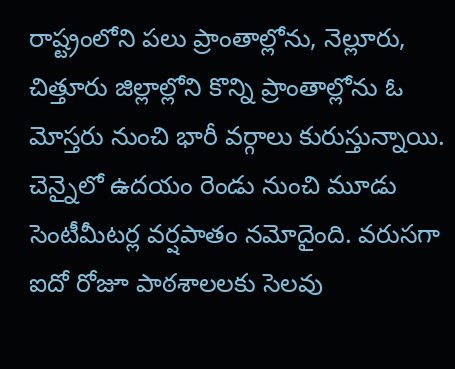రాష్ట్రంలోని పలు ప్రాంతాల్లోను, నెల్లూరు, చిత్తూరు జిల్లాల్లోని కొన్ని ప్రాంతాల్లోను ఓ మోస్తరు నుంచి భారీ వర్గాలు కురుస్తున్నాయి. చెన్నైలో ఉదయం రెండు నుంచి మూడు సెంటీమీటర్ల వర్షపాతం నమోదైంది. వరుసగా ఐదో రోజూ పాఠశాలలకు సెలవు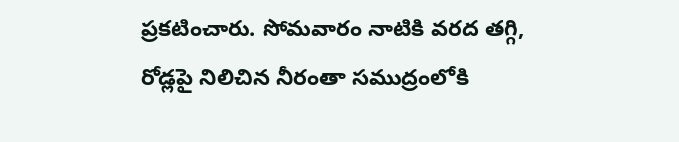ప్రకటించారు. సోమవారం నాటికి వరద తగ్గి, రోడ్లపై నిలిచిన నీరంతా సముద్రంలోకి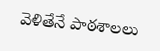వెళితేనే పాఠశాలలు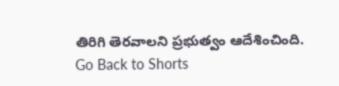తిరిగి తెరవాలని ప్రభుత్వం ఆదేశించింది.
Go Back to Shorts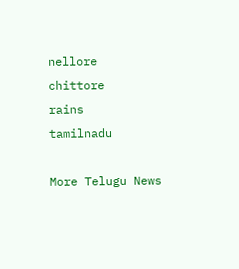nellore
chittore
rains
tamilnadu

More Telugu News